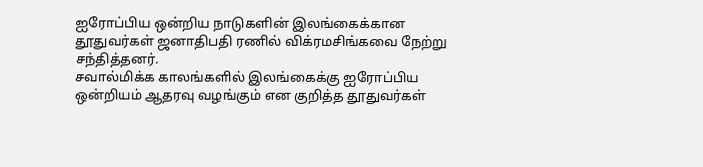ஐரோப்பிய ஒன்றிய நாடுகளின் இலங்கைக்கான தூதுவர்கள் ஜனாதிபதி ரணில் விக்ரமசிங்கவை நேற்று சந்தித்தனர்.
சவால்மிக்க காலங்களில் இலங்கைக்கு ஐரோப்பிய ஒன்றியம் ஆதரவு வழங்கும் என குறித்த தூதுவர்கள்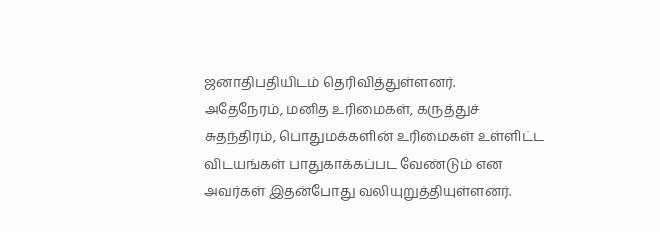ஜனாதிபதியிடம் தெரிவித்துள்ளனர்.
அதேநேரம், மனித உரிமைகள், கருத்துச் சுதந்திரம், பொதுமக்களின் உரிமைகள் உள்ளிட்ட விடயங்கள் பாதுகாக்கப்பட வேண்டும் என அவர்கள் இதன்போது வலியுறுத்தியுள்ளனர்.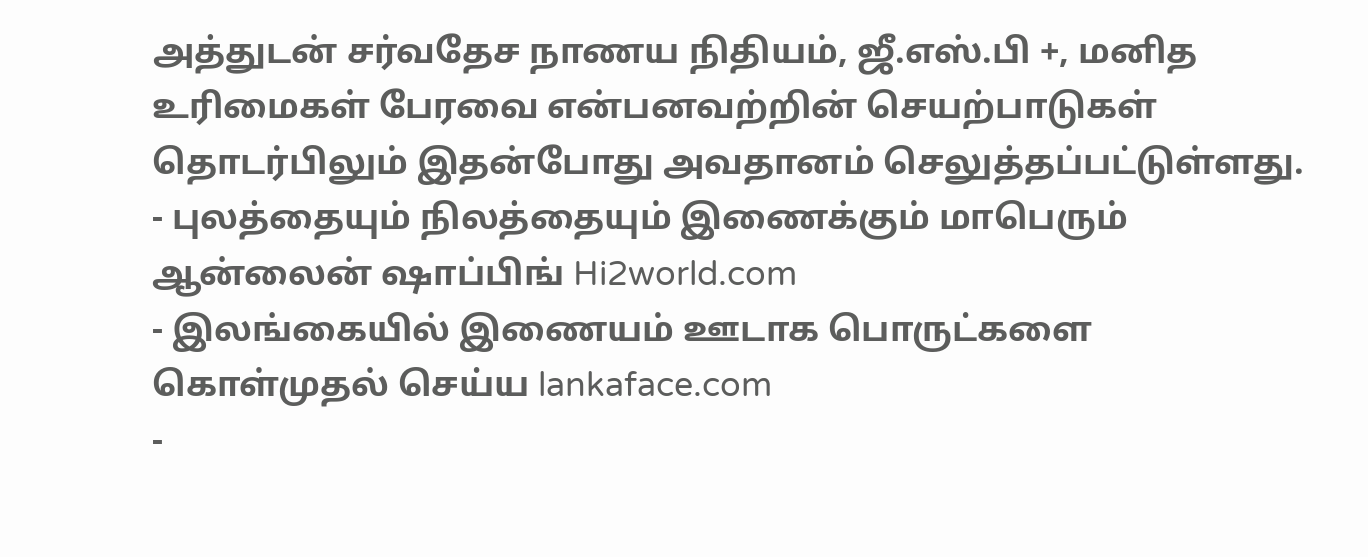அத்துடன் சர்வதேச நாணய நிதியம், ஜீ.எஸ்.பி +, மனித உரிமைகள் பேரவை என்பனவற்றின் செயற்பாடுகள் தொடர்பிலும் இதன்போது அவதானம் செலுத்தப்பட்டுள்ளது.
- புலத்தையும் நிலத்தையும் இணைக்கும் மாபெரும் ஆன்லைன் ஷாப்பிங் Hi2world.com
- இலங்கையில் இணையம் ஊடாக பொருட்களை கொள்முதல் செய்ய lankaface.com
-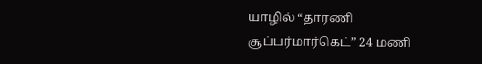யாழில் “தாரணி சூப்பர்மார்கெட்” 24 மணி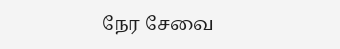நேர சேவை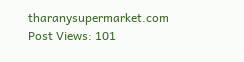tharanysupermarket.com
Post Views: 101